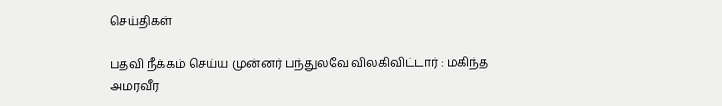செய்திகள்

பதவி நீக்கம் செய்ய முன்னர் பந்துலவே விலகிவிட்டார் : மகிந்த அமரவீர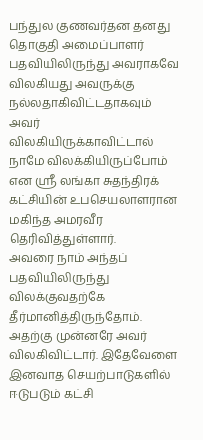பந்துல குணவர்தன தனது தொகுதி அமைப்பாளர் பதவியிலிருந்து அவராகவே விலகியது அவருக்கு நல்லதாகிவிட்டதாகவும் அவர் விலகியிருக்காவிட்டால் நாமே விலக்கியிருப்போம் என ஶ்ரீ லங்கா சுதந்திரக் கட்சியின் உபசெயலாளரான மகிந்த அமரவீர தெரிவித்துள்ளார்.
அவரை நாம் அந்தப் பதவியிலிருந்து விலக்குவதற்கே தீர்மானித்திருந்தோம். அதற்கு முன்னரே அவர் விலகிவிட்டார். இதேவேளை இனவாத செயற்பாடுகளில் ஈடுபடும் கட்சி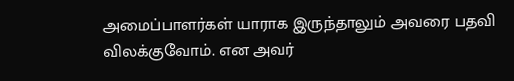அமைப்பாளர்கள் யாராக இருந்தாலும் அவரை பதவி விலக்குவோம். என அவர்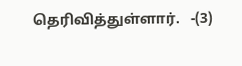தெரிவித்துள்ளார்.   -(3)